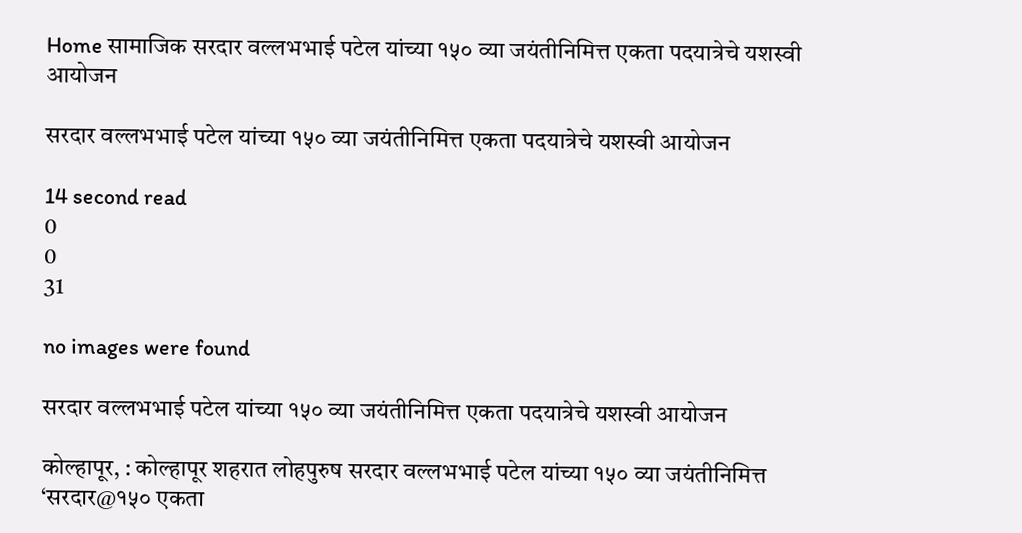Home सामाजिक सरदार वल्लभभाई पटेल यांच्या १५० व्या जयंतीनिमित्त एकता पदयात्रेचे यशस्वी आयोजन

सरदार वल्लभभाई पटेल यांच्या १५० व्या जयंतीनिमित्त एकता पदयात्रेचे यशस्वी आयोजन

14 second read
0
0
31

no images were found

सरदार वल्लभभाई पटेल यांच्या १५० व्या जयंतीनिमित्त एकता पदयात्रेचे यशस्वी आयोजन

कोल्हापूर, : कोल्हापूर शहरात लोहपुरुष सरदार वल्लभभाई पटेल यांच्या १५० व्या जयंतीनिमित्त ‘सरदार@१५० एकता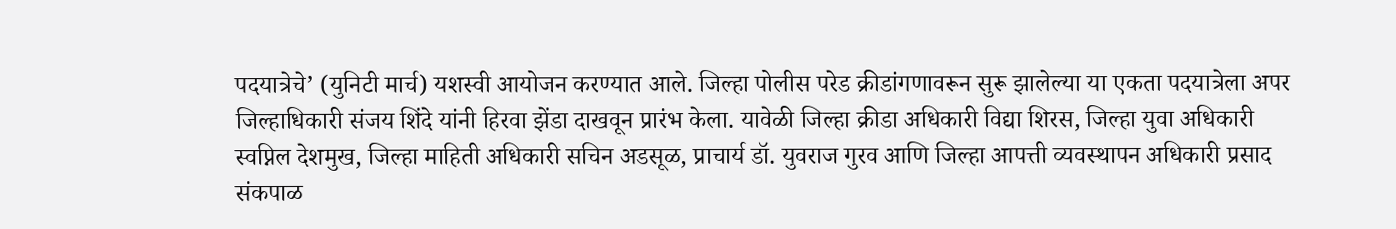पदयात्रेचे’ (युनिटी मार्च) यशस्वी आयोजन करण्यात आले. जिल्हा पोलीस परेड क्रीडांगणावरून सुरू झालेल्या या एकता पदयात्रेला अपर जिल्हाधिकारी संजय शिंदे यांनी हिरवा झेंडा दाखवून प्रारंभ केला. यावेळी जिल्हा क्रीडा अधिकारी विद्या शिरस, जिल्हा युवा अधिकारी स्वप्निल देशमुख, जिल्हा माहिती अधिकारी सचिन अडसूळ, प्राचार्य डॉ. युवराज गुरव आणि जिल्हा आपत्ती व्यवस्थापन अधिकारी प्रसाद संकपाळ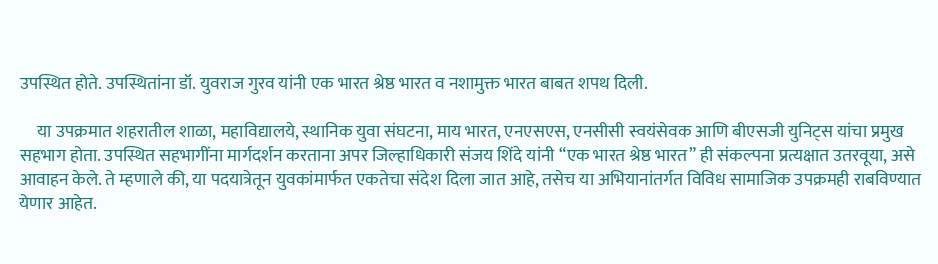उपस्थित होते. उपस्थितांना डॉ. युवराज गुरव यांनी एक भारत श्रेष्ठ भारत व नशामुक्त भारत बाबत शपथ दिली.

     या उपक्रमात शहरातील शाळा, महाविद्यालये, स्थानिक युवा संघटना, माय भारत, एनएसएस, एनसीसी स्वयंसेवक आणि बीएसजी युनिट्स यांचा प्रमुख सहभाग होता. उपस्थित सहभागींना मार्गदर्शन करताना अपर जिल्हाधिकारी संजय शिंदे यांनी “एक भारत श्रेष्ठ भारत” ही संकल्पना प्रत्यक्षात उतरवूया, असे आवाहन केले. ते म्हणाले की, या पदयात्रेतून युवकांमार्फत एकतेचा संदेश दिला जात आहे, तसेच या अभियानांतर्गत विविध सामाजिक उपक्रमही राबविण्यात येणार आहेत.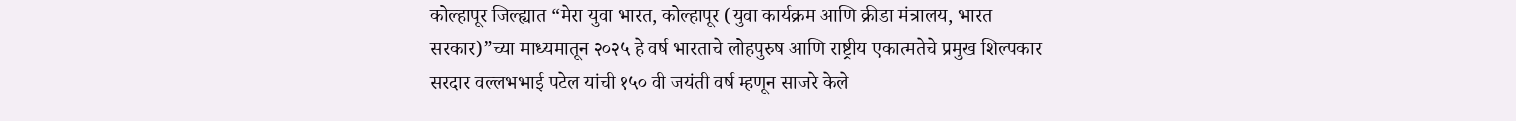कोल्हापूर जिल्ह्यात “मेरा युवा भारत, कोल्हापूर (युवा कार्यक्रम आणि क्रीडा मंत्रालय, भारत सरकार)”च्या माध्यमातून २०२५ हे वर्ष भारताचे लोहपुरुष आणि राष्ट्रीय एकात्मतेचे प्रमुख शिल्पकार सरदार वल्लभभाई पटेल यांची १५० वी जयंती वर्ष म्हणून साजरे केले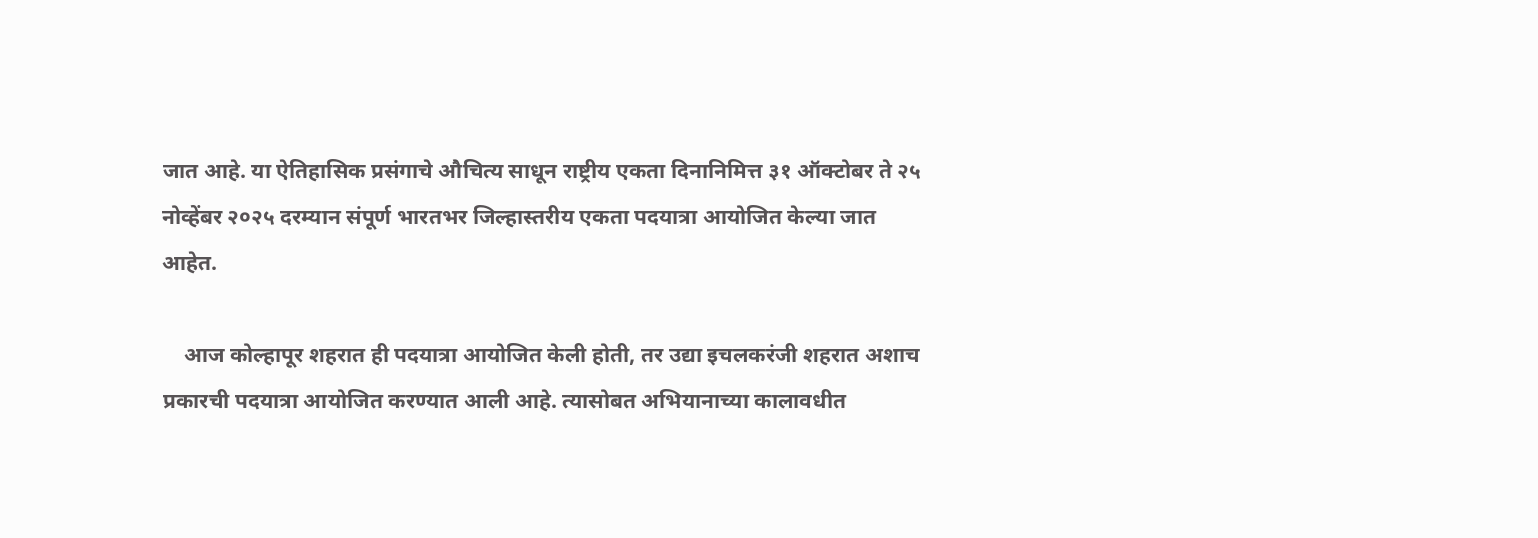जात आहे. या ऐतिहासिक प्रसंगाचे औचित्य साधून राष्ट्रीय एकता दिनानिमित्त ३१ ऑक्टोबर ते २५ नोव्हेंबर २०२५ दरम्यान संपूर्ण भारतभर जिल्हास्तरीय एकता पदयात्रा आयोजित केल्या जात आहेत.

    आज कोल्हापूर शहरात ही पदयात्रा आयोजित केली होती, तर उद्या इचलकरंजी शहरात अशाच प्रकारची पदयात्रा आयोजित करण्यात आली आहे. त्यासोबत अभियानाच्या कालावधीत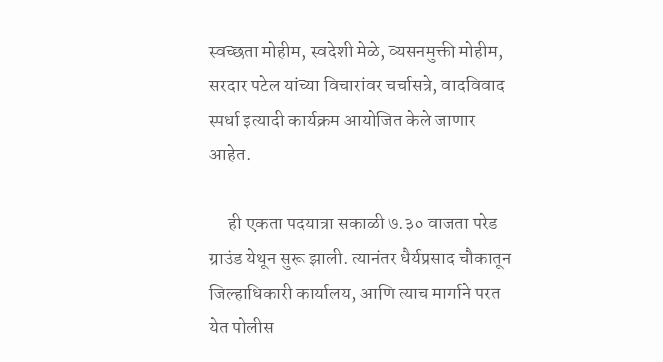स्वच्छता मोहीम, स्वदेशी मेळे, व्यसनमुक्ती मोहीम, सरदार पटेल यांच्या विचारांवर चर्चासत्रे, वादविवाद स्पर्धा इत्यादी कार्यक्रम आयोजित केले जाणार आहेत.

     ही एकता पदयात्रा सकाळी ७.३० वाजता परेड ग्राउंड येथून सुरू झाली. त्यानंतर धैर्यप्रसाद चौकातून जिल्हाधिकारी कार्यालय, आणि त्याच मार्गाने परत येत पोलीस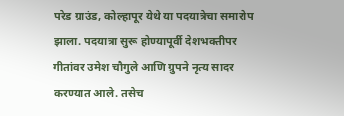परेड ग्राउंड, कोल्हापूर येथे या पदयात्रेचा समारोप झाला. पदयात्रा सुरू होण्यापूर्वी देशभक्तीपर गीतांवर उमेश चौगुले आणि ग्रुपने नृत्य सादर करण्यात आले. तसेच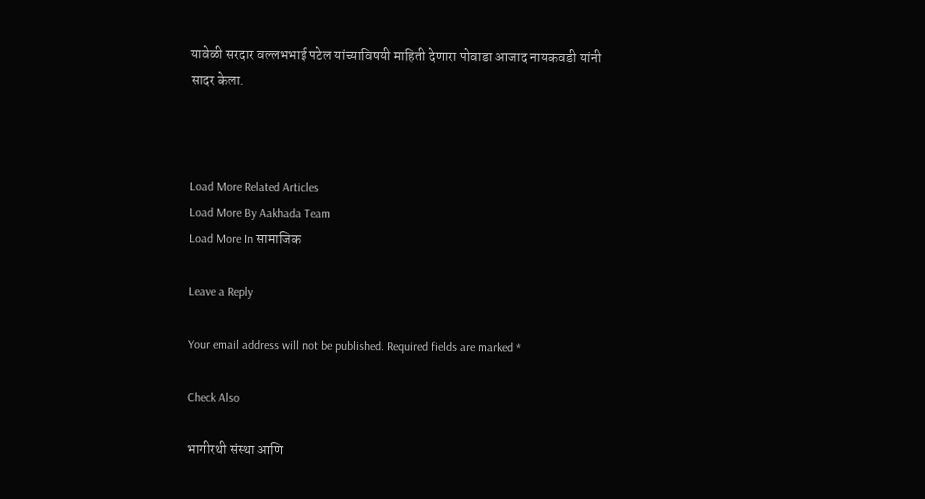यावेळी सरदार वल्लभभाई पटेल यांच्याविषयी माहिती देणारा पोवाडा आजाद नायकवडी यांनी सादर केला.



Load More Related Articles
Load More By Aakhada Team
Load More In सामाजिक

Leave a Reply

Your email address will not be published. Required fields are marked *

Check Also

भागीरथी संस्था आणि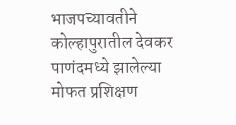भाजपच्यावतीने कोल्हापुरातील देवकर पाणंदमध्ये झालेल्या मोफत प्रशिक्षण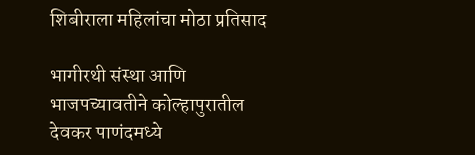शिबीराला महिलांचा मोठा प्रतिसाद

भागीरथी संस्था आणि भाजपच्यावतीने कोल्हापुरातील देवकर पाणंदमध्ये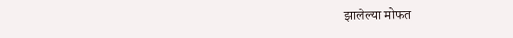झालेल्या मोफत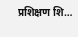प्रशिक्षण शि…